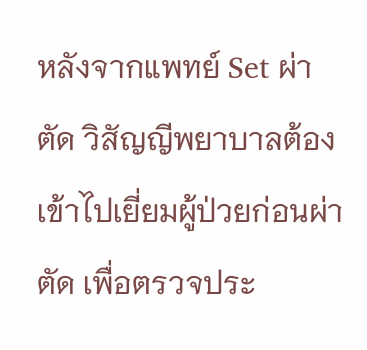หลังจากแพทย์ Set ผ่าตัด วิสัญญีพยาบาลต้องเข้าไปเยี่ยมผู้ป่วยก่อนผ่าตัด เพื่อตรวจประ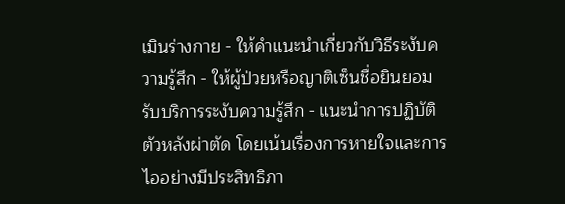เมินร่างกาย - ให้คำแนะนำเกี่ยวกับวิธีระงับความรู้สึก - ให้ผู้ป่วยหรือญาติเซ็นชื่อยินยอมรับบริการระงับความรู้สึก - แนะนำการปฏิบัติตัวหลังผ่าตัด โดยเน้นเรื่องการหายใจและการไออย่างมีประสิทธิภา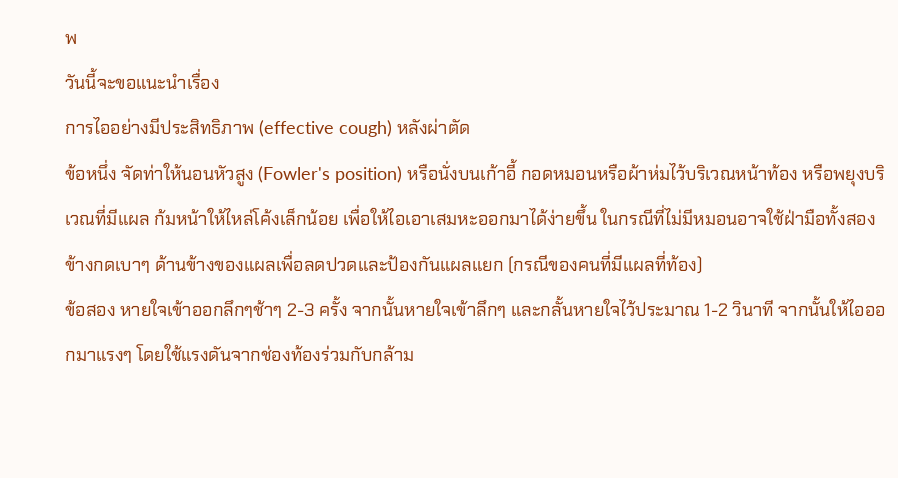พ
วันนี้จะขอแนะนำเรื่อง
การไออย่างมีประสิทธิภาพ (effective cough) หลังผ่าตัด
ข้อหนึ่ง จัดท่าให้นอนหัวสูง (Fowler's position) หรือนั่งบนเก้าอี้ กอดหมอนหรือผ้าห่มไว้บริเวณหน้าท้อง หรือพยุงบริเวณที่มีแผล ก้มหน้าให้ไหล่โค้งเล็กน้อย เพื่อให้ไอเอาเสมหะออกมาได้ง่ายขึ้น ในกรณีที่ไม่มีหมอนอาจใช้ฝ่ามือทั้งสองข้างกดเบาๆ ด้านข้างของแผลเพื่อลดปวดและป้องกันแผลแยก (กรณีของคนที่มีแผลที่ท้อง)
ข้อสอง หายใจเข้าออกลึกๆช้าๆ 2-3 ครั้ง จากนั้นหายใจเข้าลึกๆ และกลั้นหายใจไว้ประมาณ 1-2 วินาที จากนั้นให้ไอออกมาแรงๆ โดยใช้แรงดันจากช่องท้องร่วมกับกล้าม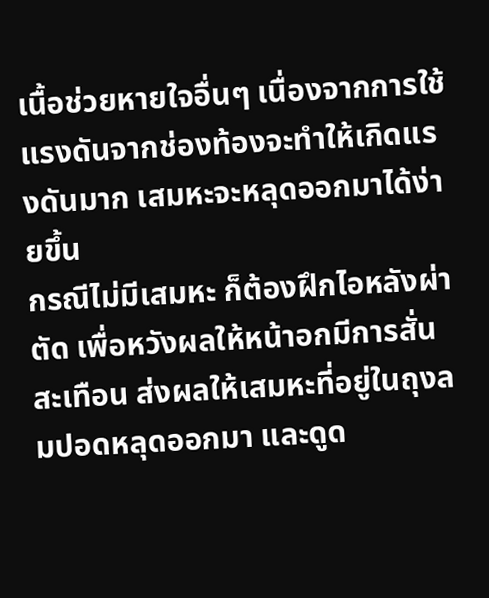เนื้อช่วยหายใจอื่นๆ เนื่องจากการใช้แรงดันจากช่องท้องจะทำให้เกิดแรงดันมาก เสมหะจะหลุดออกมาได้ง่ายขึ้น
กรณีไม่มีเสมหะ ก็ต้องฝึกไอหลังผ่าตัด เพื่อหวังผลให้หน้าอกมีการสั่นสะเทือน ส่งผลให้เสมหะที่อยู่ในถุงลมปอดหลุดออกมา และดูด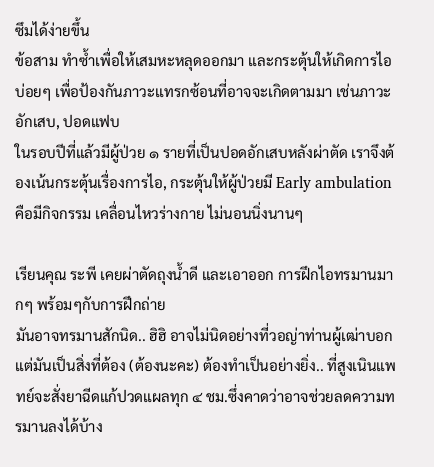ซึมได้ง่ายขึ้น
ข้อสาม ทำซ้ำเพื่อให้เสมหะหลุดออกมา และกระตุ้นให้เกิดการไอบ่อยๆ เพื่อป้องกันภาวะแทรกซ้อนที่อาจจะเกิดตามมา เช่นภาวะอักเสบ, ปอดแฟบ
ในรอบปีที่แล้วมีผู้ป่วย ๑ รายที่เป็นปอดอักเสบหลังผ่าตัด เราจึงต้องเน้นกระตุ้นเรื่องการไอ, กระตุ้นให้ผู้ป่วยมี Early ambulation คือมีกิจกรรม เคลื่อนไหวร่างกาย ไม่นอนนิ่งนานๆ

เรียนคุณ ระพี เคยผ่าตัดถุงน้ำดี และเอาออก การฝึกไอทรมานมากๆ พร้อมๆกับการฝึกถ่าย
มันอาจทรมานสักนิด.. ฮิฮิ อาจไม่นิดอย่างที่วอญ่าท่านผู้เฒ่าบอก แต่มันเป็นสิ่งที่ต้อง (ต้องนะคะ) ต้องทำเป็นอย่างยิ่ง.. ที่สูงเนินแพทย์จะสั่งยาฉีดแก้ปวดแผลทุก ๔ ชม.ซึ่งคาดว่าอาจช่วยลดความทรมานลงได้บ้าง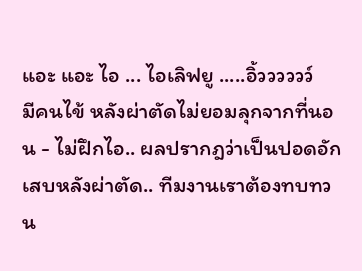แอะ แอะ ไอ ... ไอเลิฟยู .....อิ้วววววว์
มีคนไข้ หลังผ่าตัดไม่ยอมลุกจากที่นอน - ไม่ฝึกไอ.. ผลปรากฎว่าเป็นปอดอักเสบหลังผ่าตัด.. ทีมงานเราต้องทบทวน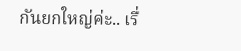กันยกใหญ่ค่ะ.. เรื่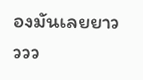องมันเลยยาวววว